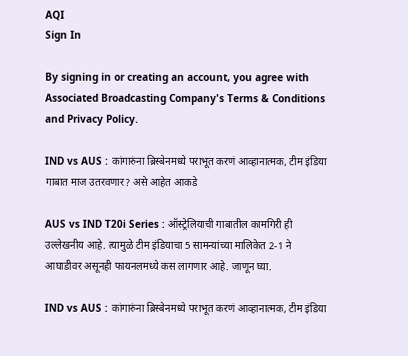AQI
Sign In

By signing in or creating an account, you agree with Associated Broadcasting Company's Terms & Conditions and Privacy Policy.

IND vs AUS : कांगारुंना ब्रिस्बेनमध्ये पराभूत करणं आव्हानात्मक, टीम इंडिया गाबात माज उतरवणार? असे आहेत आकडे

AUS vs IND T20i Series : ऑस्ट्रेलियाची गाबातील कामगिरी ही उल्लेखनीय आहे. त्यामुळे टीम इंडियाचा 5 सामन्यांच्या मालिकेत 2-1 ने आघाडीवर असूनही फायनलमध्ये कस लागणार आहे. जाणून घ्या.

IND vs AUS : कांगारुंना ब्रिस्बेनमध्ये पराभूत करणं आव्हानात्मक, टीम इंडिया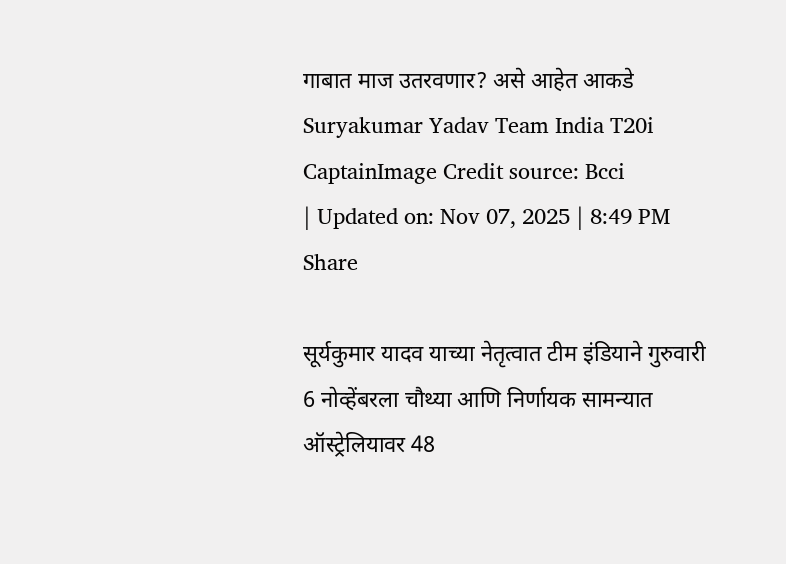गाबात माज उतरवणार? असे आहेत आकडे
Suryakumar Yadav Team India T20i CaptainImage Credit source: Bcci
| Updated on: Nov 07, 2025 | 8:49 PM
Share

सूर्यकुमार यादव याच्या नेतृत्वात टीम इंडियाने गुरुवारी 6 नोव्हेंबरला चौथ्या आणि निर्णायक सामन्यात ऑस्ट्रेलियावर 48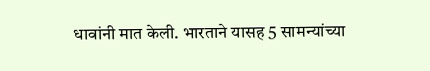धावांनी मात केली. भारताने यासह 5 सामन्यांच्या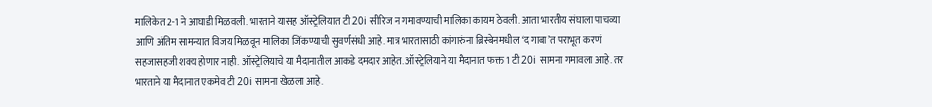मालिकेत 2-1 ने आघाडी मिळवली. भारताने यासह ऑस्ट्रेलियात टी 20i सीरिज न गमावण्याची मालिका कायम ठेवली. आता भारतीय संघाला पाचव्या आणि अंतिम सामन्यात विजय मिळवून मालिका जिंकण्याची सुवर्णसंधी आहे. मात्र भारतासाठी कांगारुंना ब्रिस्बेनमधील ‘द गाबा’त पराभूत करणं सहजासहजी शक्य होणार नाही. ऑस्ट्रेलियाचे या मैदानातील आकडे दमदार आहेत. ऑस्ट्रेलियाने या मैदानात फक्त 1 टी 20i सामना गमावला आहे. तर भारताने या मैदानात एकमेव टी 20i सामना खेळला आहे.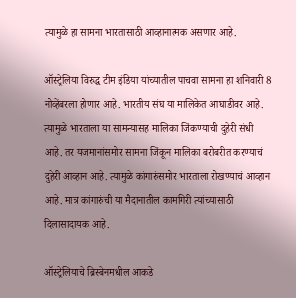त्यामुळे हा सामना भारतासाठी आव्हानात्मक असणार आहे.

ऑस्ट्रेलिया विरुद्ध टीम इंडिया यांच्यातील पाचवा सामना हा शनिवारी 8 नोव्हेंबरला होणार आहे. भारतीय संघ या मालिकेत आघाडीवर आहे. त्यामुळे भारताला या सामन्यासह मालिका जिंकण्याची दुहेरी संधी आहे. तर यजमानांसमोर सामना जिंकून मालिका बरोबरीत करण्याचं दुहेरी आव्हान आहे. त्यामुळे कांगारुंसमोर भारताला रोखण्याचं आव्हान आहे. मात्र कांगारुंची या मैदानातील कामगिरी त्यांच्यासाठी दिलासादायक आहे.

ऑस्ट्रेलियाचे ब्रिस्बेनमधील आकडे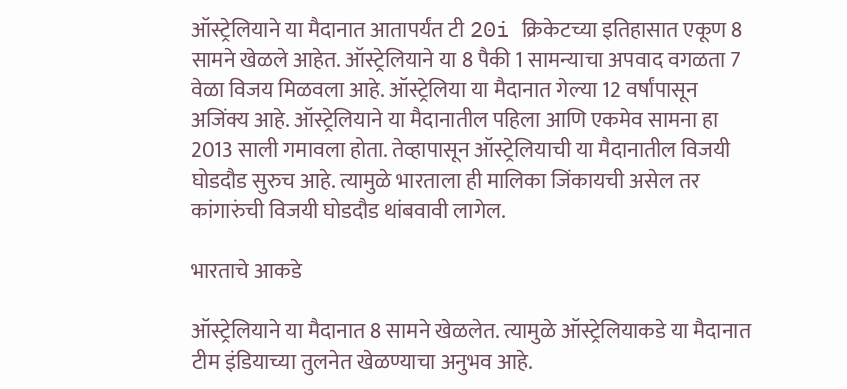ऑस्ट्रेलियाने या मैदानात आतापर्यंत टी 20i क्रिकेटच्या इतिहासात एकूण 8 सामने खेळले आहेत. ऑस्ट्रेलियाने या 8 पैकी 1 सामन्याचा अपवाद वगळता 7 वेळा विजय मिळवला आहे. ऑस्ट्रेलिया या मैदानात गेल्या 12 वर्षांपासून अजिंक्य आहे. ऑस्ट्रेलियाने या मैदानातील पहिला आणि एकमेव सामना हा 2013 साली गमावला होता. तेव्हापासून ऑस्ट्रेलियाची या मैदानातील विजयी घोडदौड सुरुच आहे. त्यामुळे भारताला ही मालिका जिंकायची असेल तर कांगारुंची विजयी घोडदौड थांबवावी लागेल.

भारताचे आकडे

ऑस्ट्रेलियाने या मैदानात 8 सामने खेळलेत. त्यामुळे ऑस्ट्रेलियाकडे या मैदानात टीम इंडियाच्या तुलनेत खेळण्याचा अनुभव आहे.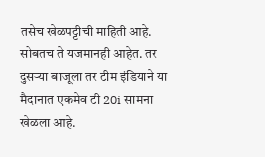तसेच खेळपट्टीची माहिती आहे. सोबतच ते यजमानही आहेत. तर दुसर्‍या बाजूला तर टीम इंडियाने या मैदानात एकमेव टी 20i सामना खेळला आहे.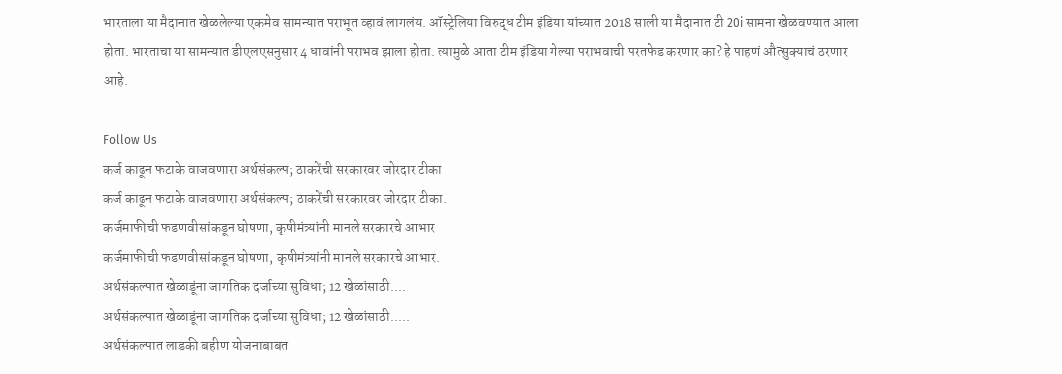भारताला या मैदानात खेळलेल्या एकमेव सामन्यात पराभूत व्हावं लागलंय. ऑस्ट्रेलिया विरुद्ध टीम इंडिया यांच्यात 2018 साली या मैदानात टी 20i सामना खेळवण्यात आला होता. भारताचा या सामन्यात डीएलएसनुसार 4 धावांनी पराभव झाला होता. त्यामुळे आता टीम इंडिया गेल्या पराभवाची परतफेड करणार का? हे पाहणं औत्सुक्याचं ठरणार आहे.

Follow Us
कर्ज काढून फटाके वाजवणारा अर्थसंकल्प; ठाकरेंची सरकारवर जोरदार टीका
कर्ज काढून फटाके वाजवणारा अर्थसंकल्प; ठाकरेंची सरकारवर जोरदार टीका.
कर्जमाफीची फडणवीसांकडून घोषणा, कृषीमंत्र्यांनी मानले सरकारचे आभार
कर्जमाफीची फडणवीसांकडून घोषणा, कृषीमंत्र्यांनी मानले सरकारचे आभार.
अर्थसंकल्पात खेळाडूंना जागतिक दर्जाच्या सुविधा; 12 खेळांसाठी....
अर्थसंकल्पात खेळाडूंना जागतिक दर्जाच्या सुविधा; 12 खेळांसाठी.....
अर्थसंकल्पात लाडकी बहीण योजनाबाबत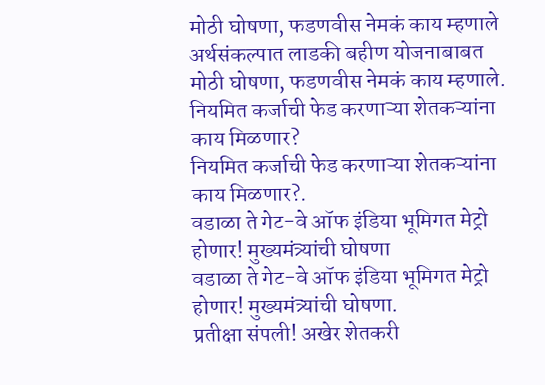मोठी घोषणा, फडणवीस नेमकं काय म्हणाले
अर्थसंकल्पात लाडकी बहीण योजनाबाबत मोठी घोषणा, फडणवीस नेमकं काय म्हणाले.
नियमित कर्जाची फेड करणाऱ्या शेतकऱ्यांना काय मिळणार?
नियमित कर्जाची फेड करणाऱ्या शेतकऱ्यांना काय मिळणार?.
वडाळा ते गेट-वे ऑफ इंडिया भूमिगत मेट्रो होणार! मुख्यमंत्र्यांची घोषणा
वडाळा ते गेट-वे ऑफ इंडिया भूमिगत मेट्रो होणार! मुख्यमंत्र्यांची घोषणा.
प्रतीक्षा संपली! अखेर शेतकरी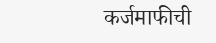कर्जमाफीची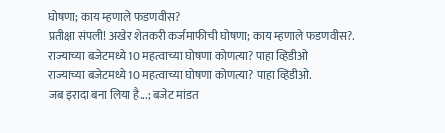घोषणा; काय म्हणाले फडणवीस?
प्रतीक्षा संपली! अखेर शेतकरी कर्जमाफीची घोषणा; काय म्हणाले फडणवीस?.
राज्याच्या बजेटमध्ये 10 महत्वाच्या घोषणा कोणत्या? पाहा व्हिडीओ
राज्याच्या बजेटमध्ये 10 महत्वाच्या घोषणा कोणत्या? पाहा व्हिडीओ.
जब इरादा बना लिया है...; बजेट मांडत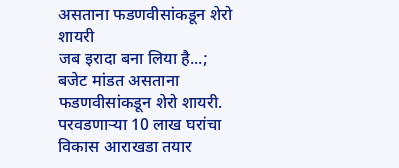असताना फडणवीसांकडून शेरो शायरी
जब इरादा बना लिया है...; बजेट मांडत असताना फडणवीसांकडून शेरो शायरी.
परवडणाऱ्या 10 लाख घरांचा विकास आराखडा तयार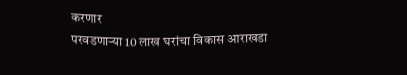करणार
परवडणाऱ्या 10 लाख घरांचा विकास आराखडा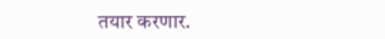तयार करणार.